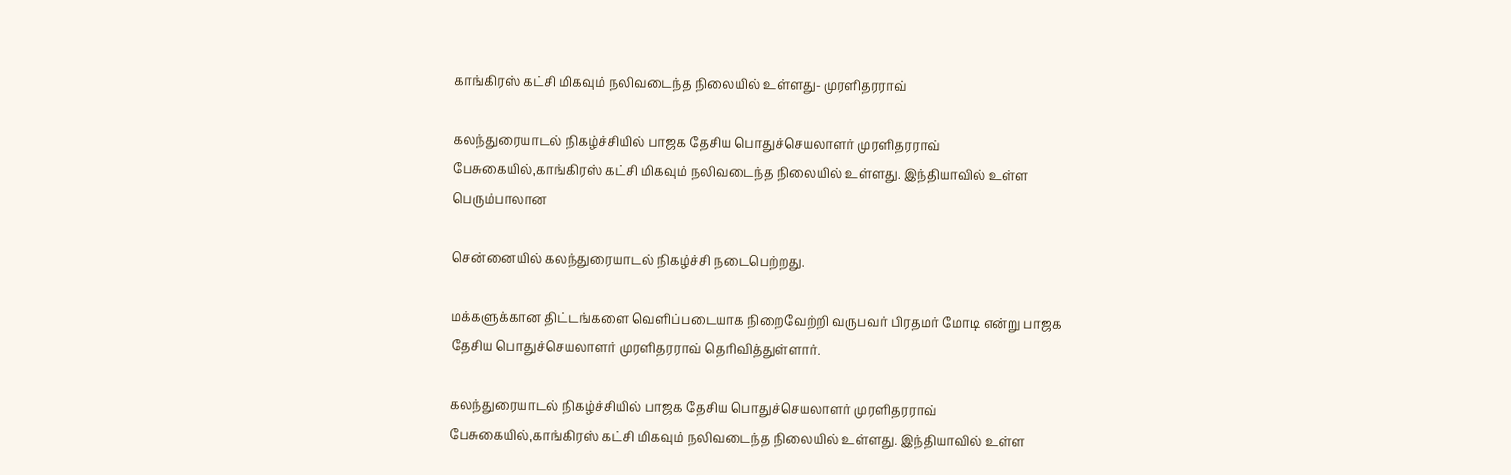காங்கிரஸ் கட்சி மிகவும் நலிவடைந்த நிலையில் உள்ளது- முரளிதரராவ்

கலந்துரையாடல் நிகழ்ச்சியில் பாஜக தேசிய பொதுச்செயலாளர் முரளிதரராவ் பேசுகையில்,காங்கிரஸ் கட்சி மிகவும் நலிவடைந்த நிலையில் உள்ளது. இந்தியாவில் உள்ள பெரும்பாலான

சென்னையில் கலந்துரையாடல் நிகழ்ச்சி நடைபெற்றது.

மக்களுக்கான திட்டங்களை வெளிப்படையாக நிறைவேற்றி வருபவர் பிரதமர் மோடி என்று பாஜக தேசிய பொதுச்செயலாளர் முரளிதரராவ் தெரிவித்துள்ளார்.

கலந்துரையாடல் நிகழ்ச்சியில் பாஜக தேசிய பொதுச்செயலாளர் முரளிதரராவ் பேசுகையில்,காங்கிரஸ் கட்சி மிகவும் நலிவடைந்த நிலையில் உள்ளது. இந்தியாவில் உள்ள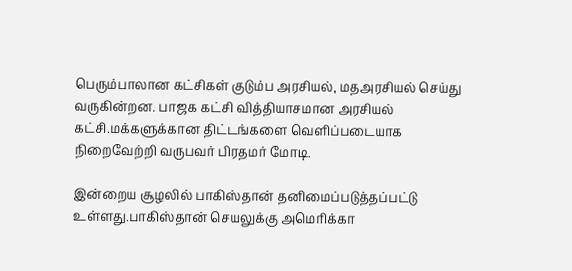பெரும்பாலான கட்சிகள் குடும்ப அரசியல், மதஅரசியல் செய்து வருகின்றன. பாஜக கட்சி வித்தியாசமான அரசியல் கட்சி.மக்களுக்கான திட்டங்களை வெளிப்படையாக நிறைவேற்றி வருபவர் பிரதமர் மோடி.

இன்றைய சூழலில் பாகிஸ்தான் தனிமைப்படுத்தப்பட்டு உள்ளது.பாகிஸ்தான் செயலுக்கு அமெரிக்கா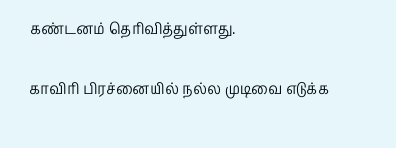கண்டனம் தெரிவித்துள்ளது.

காவிரி பிரச்னையில் நல்ல முடிவை எடுக்க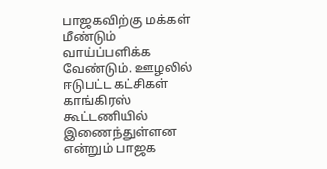பாஜகவிற்கு மக்கள் மீண்டும் வாய்ப்பளிக்க வேண்டும். ஊழலில் ஈடுபட்ட கட்சிகள் காங்கிரஸ் கூட்டணியில் இணைந்துள்ளன என்றும் பாஜக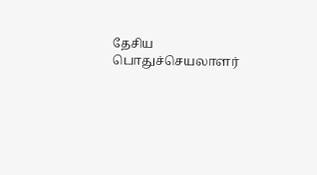தேசிய பொதுச்செயலாளர்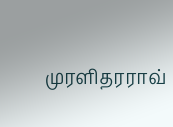முரளிதரராவ்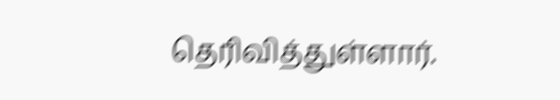தெரிவித்துள்ளார்.